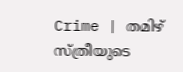Crime | തമിഴ്‌ സ്ത്രീയുടെ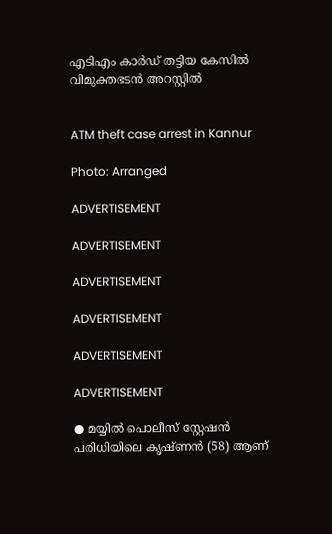എടിഎം കാർഡ് തട്ടിയ കേസിൽ വിമുക്തഭടൻ അറസ്റ്റിൽ


ATM theft case arrest in Kannur

Photo: Arranged

ADVERTISEMENT

ADVERTISEMENT

ADVERTISEMENT

ADVERTISEMENT

ADVERTISEMENT

ADVERTISEMENT

● മയ്യിൽ പൊലീസ് സ്റ്റേഷൻ പരിധിയിലെ കൃഷ്ണൻ (58) ആണ്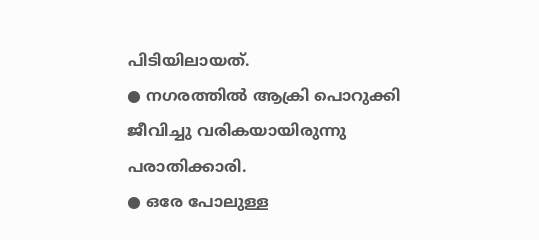പിടിയിലായത്.
● നഗരത്തിൽ ആക്രി പൊറുക്കി ജീവിച്ചു വരികയായിരുന്നു പരാതിക്കാരി.
● ഒരേ പോലുള്ള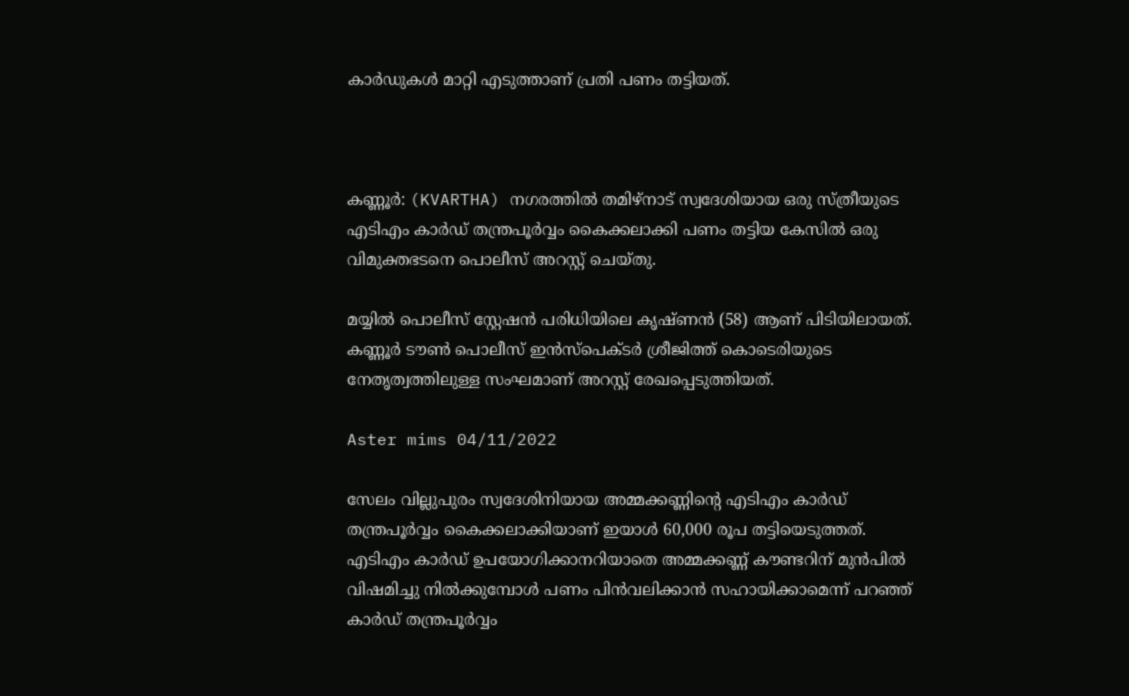കാർഡുകൾ മാറ്റി എടുത്താണ് പ്രതി പണം തട്ടിയത്.



കണ്ണൂർ: (KVARTHA) നഗരത്തിൽ തമിഴ്നാട് സ്വദേശിയായ ഒരു സ്ത്രീയുടെ എടിഎം കാർഡ് തന്ത്രപൂർവ്വം കൈക്കലാക്കി പണം തട്ടിയ കേസിൽ ഒരു വിമുക്തഭടനെ പൊലീസ് അറസ്റ്റ് ചെയ്തു.

മയ്യിൽ പൊലീസ് സ്റ്റേഷൻ പരിധിയിലെ കൃഷ്ണൻ (58) ആണ് പിടിയിലായത്. കണ്ണൂർ ടൗൺ പൊലീസ് ഇൻസ്പെക്ടർ ശ്രീജിത്ത് കൊടെരിയുടെ നേതൃത്വത്തിലുള്ള സംഘമാണ് അറസ്റ്റ് രേഖപ്പെടുത്തിയത്.

Aster mims 04/11/2022

സേലം വില്ലുപുരം സ്വദേശിനിയായ അമ്മക്കണ്ണിൻ്റെ എടിഎം കാർഡ് തന്ത്രപൂർവ്വം കൈക്കലാക്കിയാണ് ഇയാൾ 60,000 രൂപ തട്ടിയെടുത്തത്. എടിഎം കാർഡ് ഉപയോഗിക്കാനറിയാതെ അമ്മക്കണ്ണ് കൗണ്ടറിന് മുൻപിൽ വിഷമിച്ചു നിൽക്കുമ്പോൾ പണം പിൻവലിക്കാൻ സഹായിക്കാമെന്ന് പറഞ്ഞ് കാർഡ് തന്ത്രപൂർവ്വം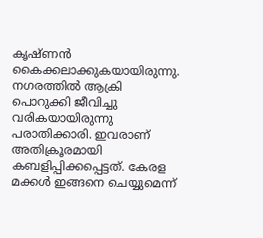കൃഷ്ണൻ കൈക്കലാക്കുകയായിരുന്നു. നഗരത്തിൽ ആക്രി പൊറുക്കി ജീവിച്ചു വരികയായിരുന്നു പരാതിക്കാരി. ഇവരാണ് അതിക്രൂരമായി കബളിപ്പിക്കപ്പെട്ടത്. കേരള മക്കൾ ഇങ്ങനെ ചെയ്യുമെന്ന്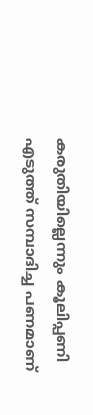കരുതിയില്ലെന്നും കൂലിപ്പണി എടുത്ത് സമ്പാദിച്ച പണമാണ്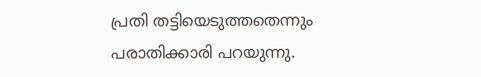പ്രതി തട്ടിയെടുത്തതെന്നും പരാതിക്കാരി പറയുന്നു.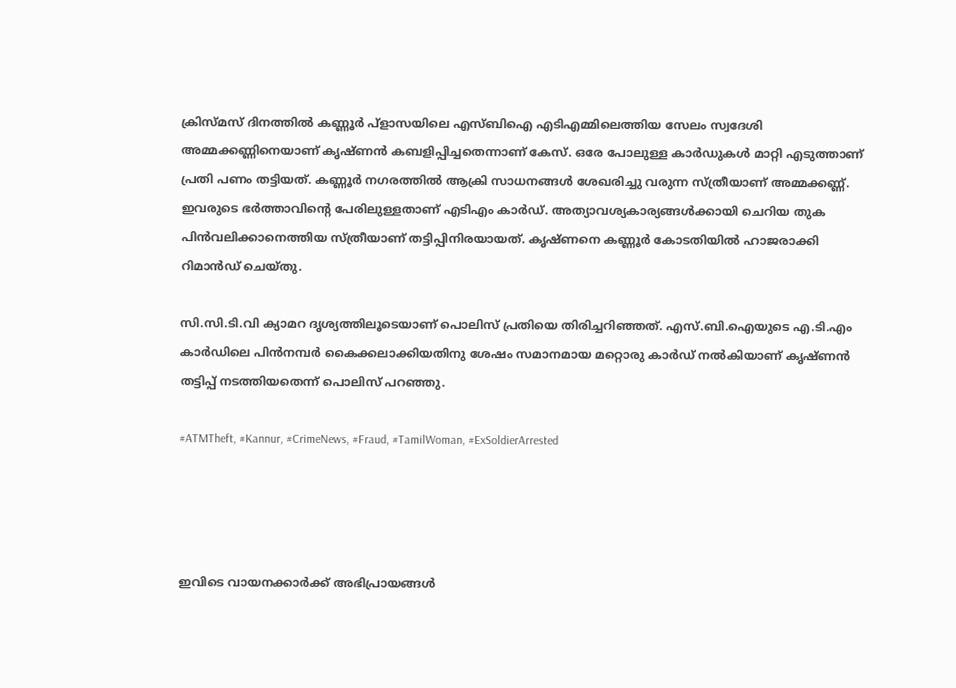ക്രിസ്മസ് ദിനത്തിൽ കണ്ണൂർ പ്ളാസയിലെ എസ്ബിഐ എടിഎമ്മിലെത്തിയ സേലം സ്വദേശി അമ്മക്കണ്ണിനെയാണ് കൃഷ്ണൻ കബളിപ്പിച്ചതെന്നാണ് കേസ്. ഒരേ പോലുള്ള കാർഡുകൾ മാറ്റി എടുത്താണ് പ്രതി പണം തട്ടിയത്. കണ്ണൂർ നഗരത്തിൽ ആക്രി സാധനങ്ങൾ ശേഖരിച്ചു വരുന്ന സ്ത്രീയാണ് അമ്മക്കണ്ണ്. ഇവരുടെ ഭർത്താവിൻ്റെ പേരിലുള്ളതാണ് എടിഎം കാർഡ്. അത്യാവശ്യകാര്യങ്ങൾക്കായി ചെറിയ തുക പിൻവലിക്കാനെത്തിയ സ്ത്രീയാണ് തട്ടിപ്പിനിരയായത്. കൃഷ്ണനെ കണ്ണൂർ കോടതിയിൽ ഹാജരാക്കി റിമാൻഡ് ചെയ്തു.

സി.സി.ടി.വി ക്യാമറ ദൃശ്യത്തിലൂടെയാണ് പൊലിസ് പ്രതിയെ തിരിച്ചറിഞ്ഞത്. എസ്.ബി.ഐയുടെ എ.ടി.എം കാർഡിലെ പിൻനമ്പർ കൈക്കലാക്കിയതിനു ശേഷം സമാനമായ മറ്റൊരു കാർഡ് നൽകിയാണ് കൃഷ്ണൻ തട്ടിപ്പ് നടത്തിയതെന്ന് പൊലിസ് പറഞ്ഞു.

#ATMTheft, #Kannur, #CrimeNews, #Fraud, #TamilWoman, #ExSoldierArrested




ഇവിടെ വായനക്കാർക്ക് അഭിപ്രായങ്ങൾ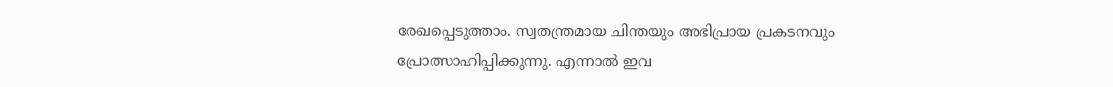രേഖപ്പെടുത്താം. സ്വതന്ത്രമായ ചിന്തയും അഭിപ്രായ പ്രകടനവും പ്രോത്സാഹിപ്പിക്കുന്നു. എന്നാൽ ഇവ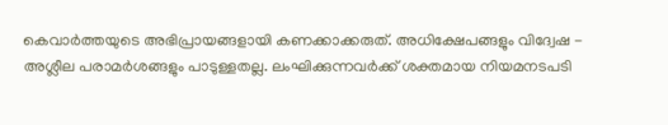കെവാർത്തയുടെ അഭിപ്രായങ്ങളായി കണക്കാക്കരുത്. അധിക്ഷേപങ്ങളും വിദ്വേഷ - അശ്ലീല പരാമർശങ്ങളും പാടുള്ളതല്ല. ലംഘിക്കുന്നവർക്ക് ശക്തമായ നിയമനടപടി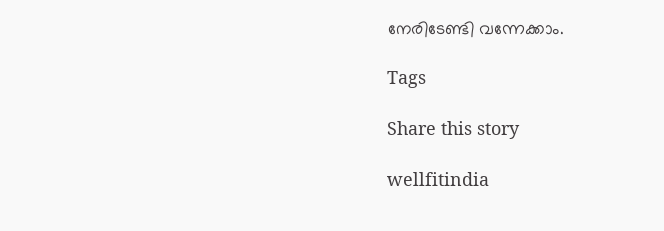നേരിടേണ്ടി വന്നേക്കാം.

Tags

Share this story

wellfitindia